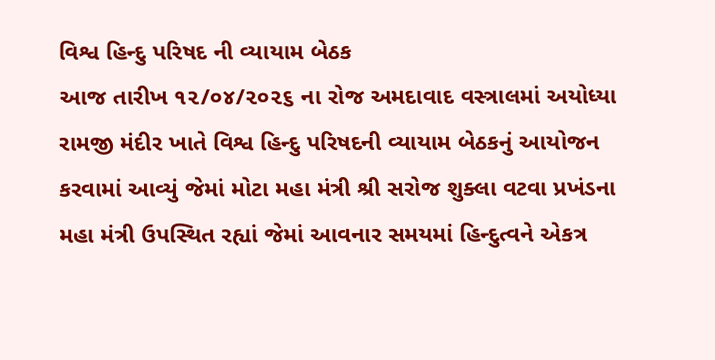વિશ્વ હિન્દુ પરિષદ ની વ્યાયામ બેઠક
આજ તારીખ ૧૨/૦૪/૨૦૨૬ ના રોજ અમદાવાદ વસ્ત્રાલમાં અયોધ્યા રામજી મંદીર ખાતે વિશ્વ હિન્દુ પરિષદની વ્યાયામ બેઠકનું આયોજન કરવામાં આવ્યું જેમાં મોટા મહા મંત્રી શ્રી સરોજ શુક્લા વટવા પ્રખંડના મહા મંત્રી ઉપસ્થિત રહ્યાં જેમાં આવનાર સમયમાં હિન્દુત્વને એકત્ર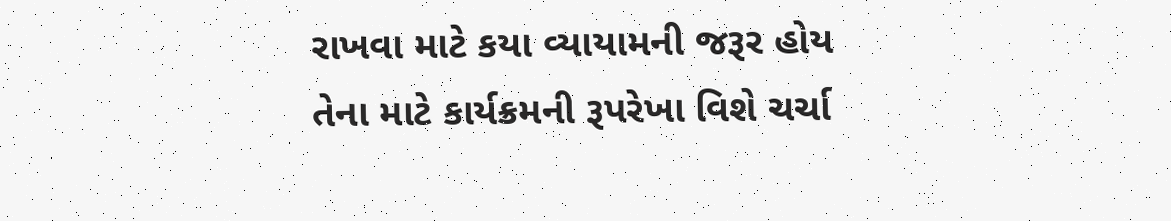રાખવા માટે કયા વ્યાયામની જરૂર હોય તેના માટે કાર્યક્રમની રૂપરેખા વિશે ચર્ચા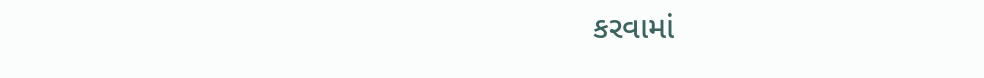કરવામાં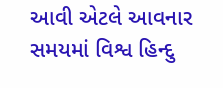આવી એટલે આવનાર સમયમાં વિશ્વ હિન્દુ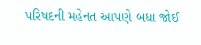પરિષદની મહેનત આપણે બધા જોઈ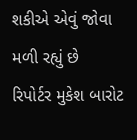શકીએ એવું જોવા મળી રહ્યું છે
રિપોર્ટર મુકેશ બારોટ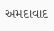અમદાવાદ